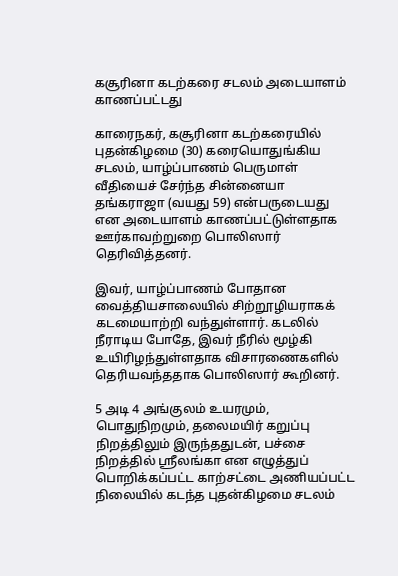கசூரினா கடற்கரை சடலம் அடையாளம் காணப்பட்டது

காரைநகர், கசூரினா கடற்கரையில் புதன்கிழமை (30) கரையொதுங்கிய சடலம், யாழ்ப்பாணம் பெருமாள் வீதியைச் சேர்ந்த சின்னையா தங்கராஜா (வயது 59) என்பருடையது என அடையாளம் காணப்பட்டுள்ளதாக ஊர்காவற்றுறை பொலிஸார் தெரிவித்தனர்.

இவர், யாழ்ப்பாணம் போதான வைத்தியசாலையில் சிற்றூழியராகக் கடமையாற்றி வந்துள்ளார். கடலில் நீராடிய போதே, இவர் நீரில் மூழ்கி உயிரிழந்துள்ளதாக விசாரணைகளில் தெரியவந்ததாக பொலிஸார் கூறினர்.

5 அடி 4 அங்குலம் உயரமும், பொதுநிறமும், தலைமயிர் கறுப்பு நிறத்திலும் இருந்ததுடன், பச்சை நிறத்தில் ஸ்ரீலங்கா என எழுத்துப் பொறிக்கப்பட்ட காற்சட்டை அணியப்பட்ட நிலையில் கடந்த புதன்கிழமை சடலம்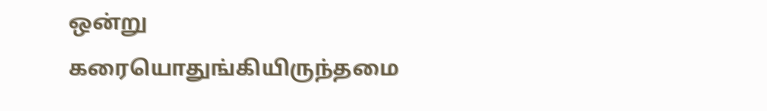ஒன்று கரையொதுங்கியிருந்தமை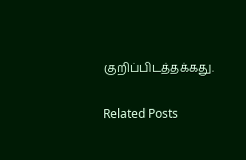குறிப்பிடத்தக்கது.

Related Posts